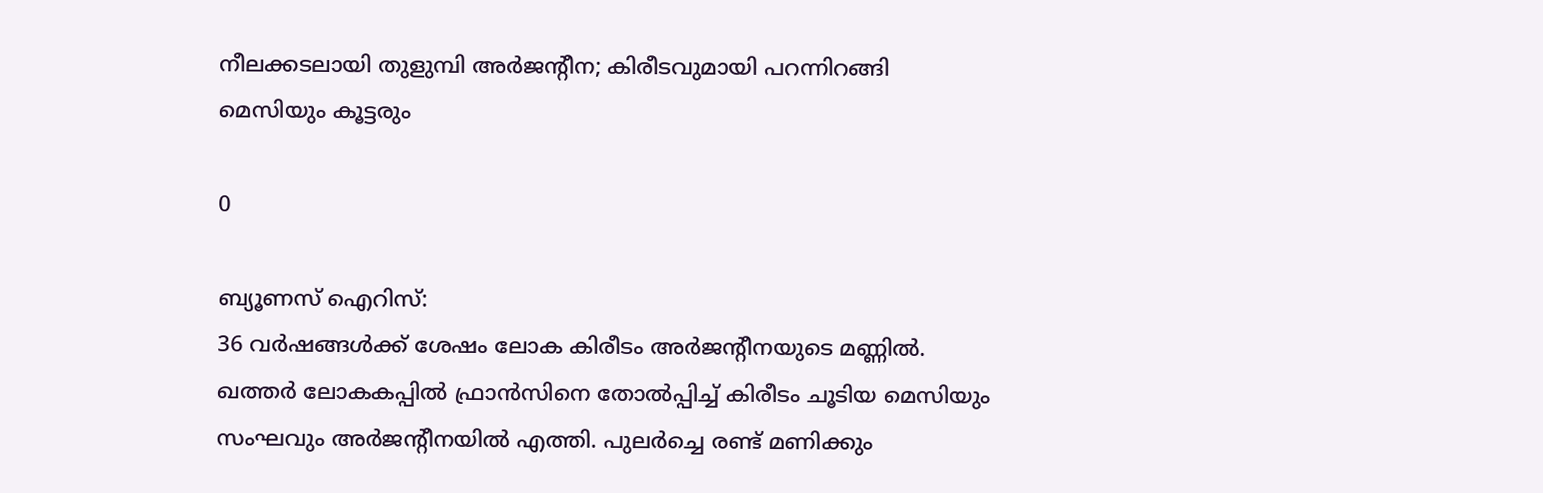നീലക്കടലായി തുളുമ്പി അര്‍ജന്റീന; കിരീടവുമായി പറന്നിറങ്ങി മെസിയും കൂട്ടരും

0

ബ്യൂണസ് ഐറിസ്:
36 വര്‍ഷങ്ങള്‍ക്ക് ശേഷം ലോക കിരീടം അര്‍ജന്റീനയുടെ മണ്ണില്‍. ഖത്തര്‍ ലോകകപ്പില്‍ ഫ്രാന്‍സിനെ തോല്‍പ്പിച്ച് കിരീടം ചൂടിയ മെസിയും സംഘവും അര്‍ജന്റീനയില്‍ എത്തി. പുലര്‍ച്ചെ രണ്ട് മണിക്കും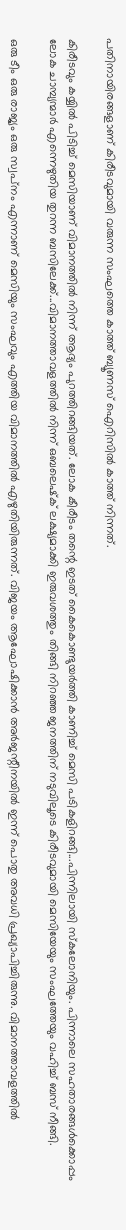പതിനായിരങ്ങളാണ് കിരീടവുമായി വരുന്ന സംഘത്തെ കാത്ത് ബ്യൂണസ് ഐറിസില്‍ കാത്ത് നിന്നത്.

കിരീടവും കയ്യില്‍ പിടിച്ച് മെസിയാണ് വിമാനത്തില്‍ നിന്ന് ആദ്യം പുറത്തിറങ്ങിയത്. ലോക കീരീടം തന്റെ ഇടത് കൈകൊണ്ടുയര്‍ത്തി കാണിച്ച് മെസി പടികളിറങ്ങി...പിന്നിലായി സ്‌കലോനിയും. പിന്നാലെ സഹതാരങ്ങള്‍ക്കൊപ്പം ലോക ചാമ്പ്യന്മാര്‍ എന്നെഴുതിയ തുറന്ന ബസിലേക്ക്...വിമാനത്താവളത്തില്‍ നിന്ന് ഒബലെഷ്‌ക് ലക്ഷ്യമാക്കി ഇരുവശത്തും തിങ്ങി നിറഞ്ഞ ജനത്തിന് നടുവിലൂടെ കിരീടവുമായി മെസിയേയും സംഘത്തേയും വഹിച്ച് ബസ് നീങ്ങി.

ഒരു ടീം ഒരു രാജ്യം ഒരു സ്വപ്‌നം എന്നാണ് മെസിയും സംഘവും എത്തിയ വിമാനത്തില്‍ എഴുതിയിരുന്നത്. വിജയം ആഘോഷിക്കാന്‍ അര്‍ജന്റീനയില്‍ ഇന്ന് പൊതു അവധി പ്രഖ്യാപിച്ചിരുന്നു. വിമാനത്താവളത്തില്‍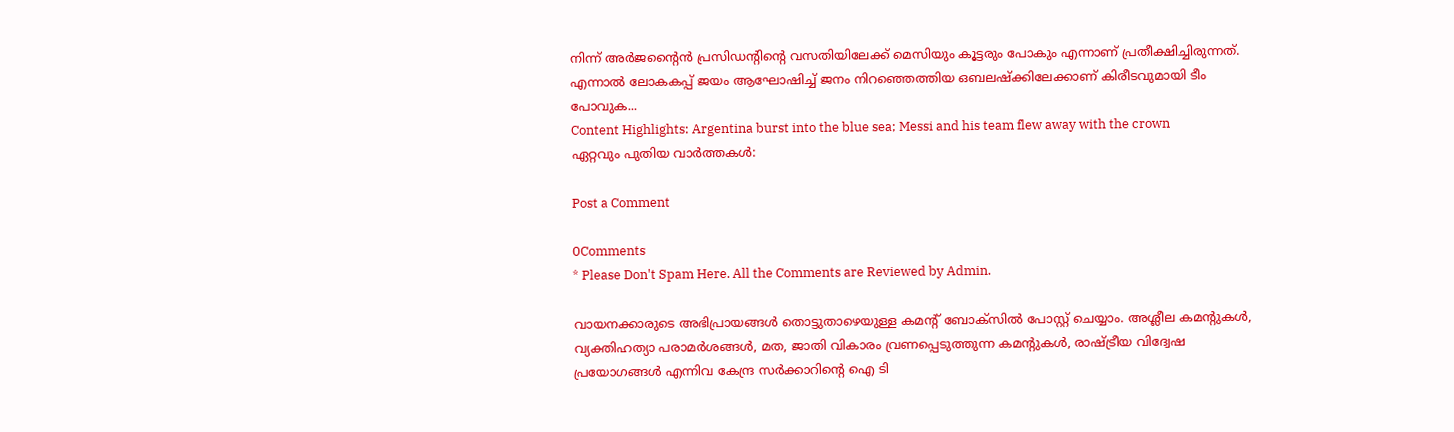നിന്ന് അര്‍ജന്റൈന്‍ പ്രസിഡന്റിന്റെ വസതിയിലേക്ക് മെസിയും കൂട്ടരും പോകും എന്നാണ് പ്രതീക്ഷിച്ചിരുന്നത്. എന്നാല്‍ ലോകകപ്പ് ജയം ആഘോഷിച്ച് ജനം നിറഞ്ഞെത്തിയ ഒബലഷ്‌ക്കിലേക്കാണ് കിരീടവുമായി ടീം പോവുക...
Content Highlights: Argentina burst into the blue sea; Messi and his team flew away with the crown
ഏറ്റവും പുതിയ വാർത്തകൾ:

Post a Comment

0Comments
* Please Don't Spam Here. All the Comments are Reviewed by Admin.

വായനക്കാരുടെ അഭിപ്രായങ്ങള്‍ തൊട്ടുതാഴെയുള്ള കമന്റ് ബോക്‌സില്‍ പോസ്റ്റ് ചെയ്യാം. അശ്ലീല കമന്റുകള്‍, വ്യക്തിഹത്യാ പരാമര്‍ശങ്ങള്‍, മത, ജാതി വികാരം വ്രണപ്പെടുത്തുന്ന കമന്റുകള്‍, രാഷ്ട്രീയ വിദ്വേഷ പ്രയോഗങ്ങള്‍ എന്നിവ കേന്ദ്ര സര്‍ക്കാറിന്റെ ഐ ടി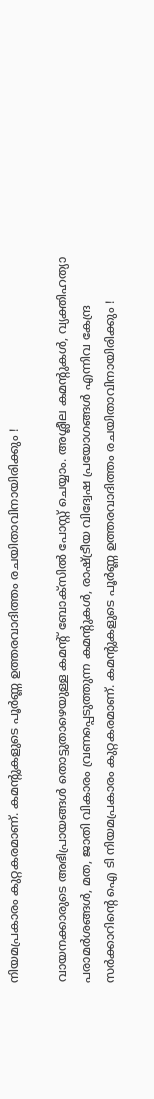നിയമപ്രകാരം കുറ്റകരമാണ്. കമന്റുകളുടെ പൂര്‍ണ്ണ ഉത്തരവാദിത്തം രചയിതാവിനായിരിക്കും !

വായനക്കാരുടെ അഭിപ്രായങ്ങള്‍ തൊട്ടുതാഴെയുള്ള കമന്റ് ബോക്‌സില്‍ പോസ്റ്റ് ചെയ്യാം. അശ്ലീല കമന്റുകള്‍, വ്യക്തിഹത്യാ പരാമര്‍ശങ്ങള്‍, മത, ജാതി വികാരം വ്രണപ്പെടുത്തുന്ന കമന്റുകള്‍, രാഷ്ട്രീയ വിദ്വേഷ പ്രയോഗങ്ങള്‍ എന്നിവ കേന്ദ്ര സര്‍ക്കാറിന്റെ ഐ ടി നിയമപ്രകാരം കുറ്റകരമാണ്. കമന്റുകളുടെ പൂര്‍ണ്ണ ഉത്തരവാദിത്തം രചയിതാവിനായിരിക്കും !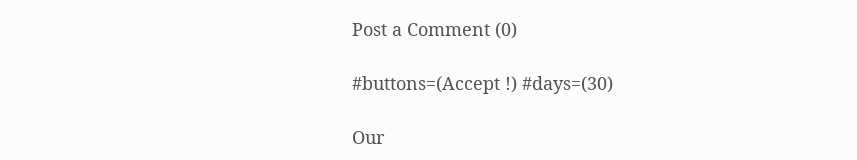Post a Comment (0)

#buttons=(Accept !) #days=(30)

Our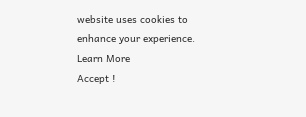website uses cookies to enhance your experience. Learn More
Accept !